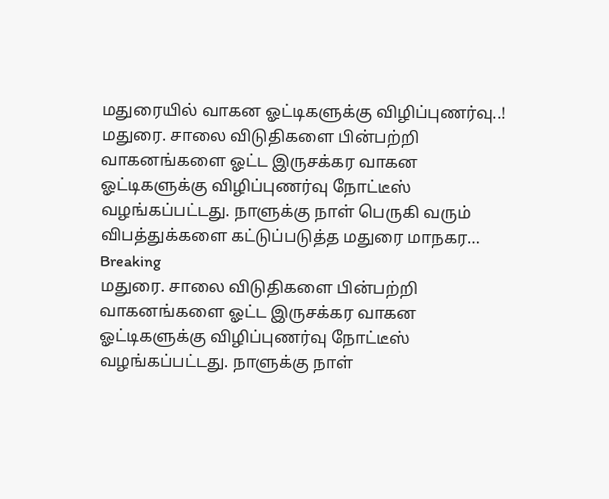மதுரையில் வாகன ஓட்டிகளுக்கு விழிப்புணர்வு..!
மதுரை. சாலை விடுதிகளை பின்பற்றி வாகனங்களை ஓட்ட இருசக்கர வாகன ஓட்டிகளுக்கு விழிப்புணர்வு நோட்டீஸ் வழங்கப்பட்டது. நாளுக்கு நாள் பெருகி வரும் விபத்துக்களை கட்டுப்படுத்த மதுரை மாநகர…
Breaking
மதுரை. சாலை விடுதிகளை பின்பற்றி வாகனங்களை ஓட்ட இருசக்கர வாகன ஓட்டிகளுக்கு விழிப்புணர்வு நோட்டீஸ் வழங்கப்பட்டது. நாளுக்கு நாள்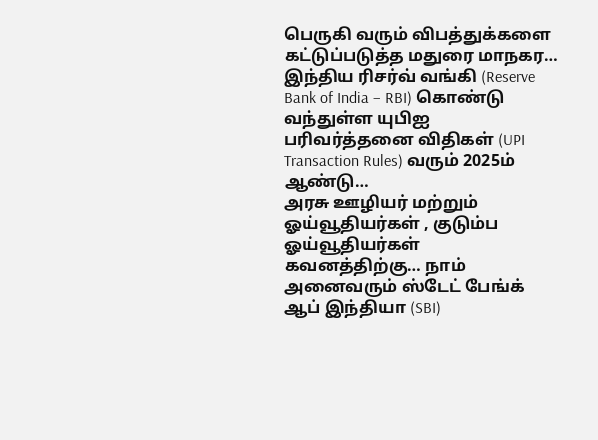பெருகி வரும் விபத்துக்களை கட்டுப்படுத்த மதுரை மாநகர…
இந்திய ரிசர்வ் வங்கி (Reserve Bank of India – RBI) கொண்டு வந்துள்ள யுபிஐ பரிவர்த்தனை விதிகள் (UPI Transaction Rules) வரும் 2025ம் ஆண்டு…
அரசு ஊழியர் மற்றும் ஓய்வூதியர்கள் , குடும்ப ஓய்வூதியர்கள் கவனத்திற்கு… நாம் அனைவரும் ஸ்டேட் பேங்க் ஆப் இந்தியா (SBI)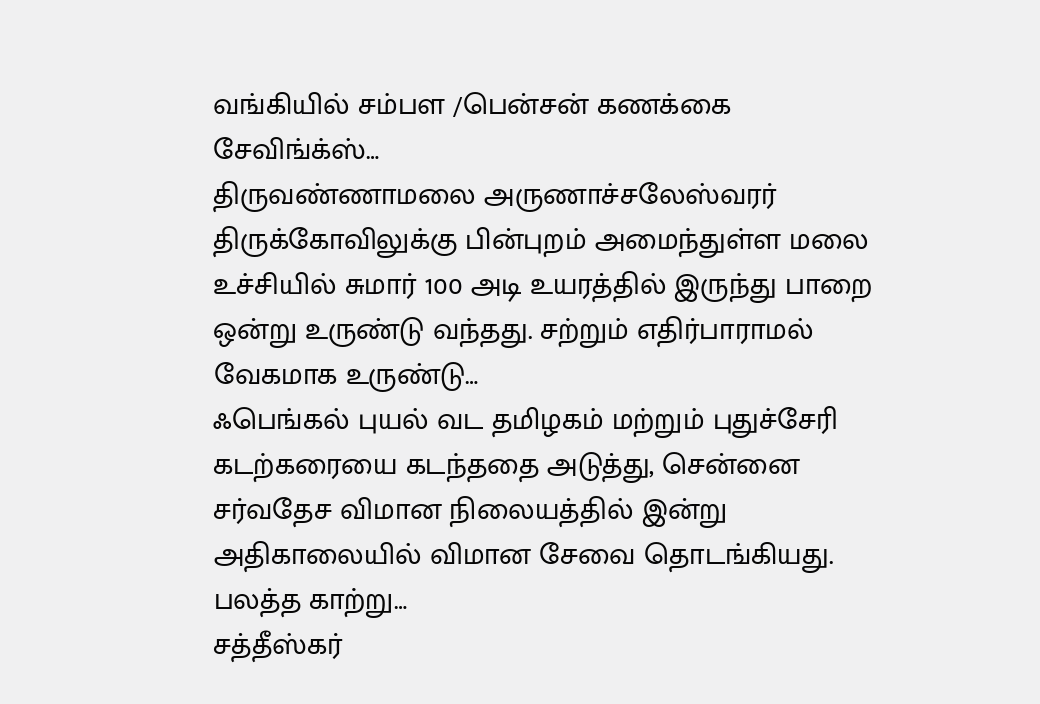வங்கியில் சம்பள /பென்சன் கணக்கை சேவிங்க்ஸ்…
திருவண்ணாமலை அருணாச்சலேஸ்வரர் திருக்கோவிலுக்கு பின்புறம் அமைந்துள்ள மலை உச்சியில் சுமார் 100 அடி உயரத்தில் இருந்து பாறை ஒன்று உருண்டு வந்தது. சற்றும் எதிர்பாராமல் வேகமாக உருண்டு…
ஃபெங்கல் புயல் வட தமிழகம் மற்றும் புதுச்சேரி கடற்கரையை கடந்ததை அடுத்து, சென்னை சர்வதேச விமான நிலையத்தில் இன்று அதிகாலையில் விமான சேவை தொடங்கியது. பலத்த காற்று…
சத்தீஸ்கர்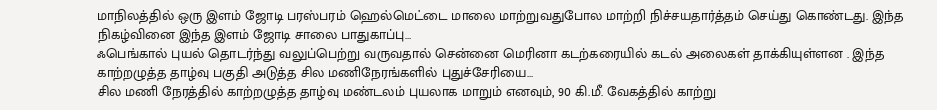மாநிலத்தில் ஒரு இளம் ஜோடி பரஸ்பரம் ஹெல்மெட்டை மாலை மாற்றுவதுபோல மாற்றி நிச்சயதார்த்தம் செய்து கொண்டது. இந்த நிகழ்வினை இந்த இளம் ஜோடி சாலை பாதுகாப்பு…
ஃபெங்கால் புயல் தொடர்ந்து வலுப்பெற்று வருவதால் சென்னை மெரினா கடற்கரையில் கடல் அலைகள் தாக்கியுள்ளன . இந்த காற்றழுத்த தாழ்வு பகுதி அடுத்த சில மணிநேரங்களில் புதுச்சேரியை…
சில மணி நேரத்தில் காற்றழுத்த தாழ்வு மண்டலம் புயலாக மாறும் எனவும், 90 கி.மீ. வேகத்தில் காற்று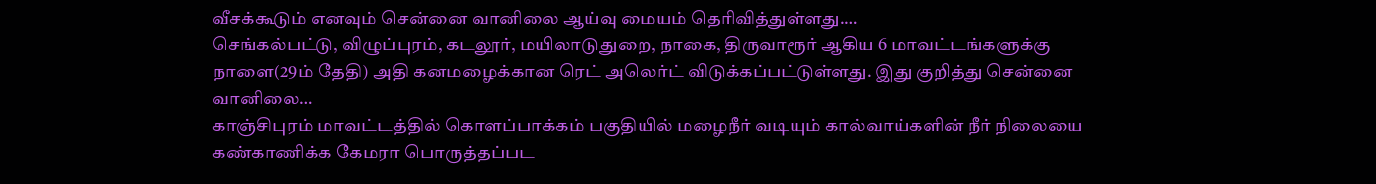வீசக்கூடும் எனவும் சென்னை வானிலை ஆய்வு மையம் தெரிவித்துள்ளது.…
செங்கல்பட்டு, விழுப்புரம், கடலூர், மயிலாடுதுறை, நாகை, திருவாரூர் ஆகிய 6 மாவட்டங்களுக்கு நாளை(29ம் தேதி) அதி கனமழைக்கான ரெட் அலெர்ட் விடுக்கப்பட்டுள்ளது. இது குறித்து சென்னை வானிலை…
காஞ்சிபுரம் மாவட்டத்தில் கொளப்பாக்கம் பகுதியில் மழைநீர் வடியும் கால்வாய்களின் நீர் நிலையை கண்காணிக்க கேமரா பொருத்தப்பட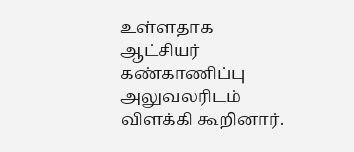உள்ளதாக ஆட்சியர் கண்காணிப்பு அலுவலரிடம் விளக்கி கூறினார்.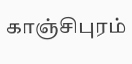காஞ்சிபுரம்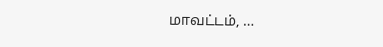மாவட்டம், …